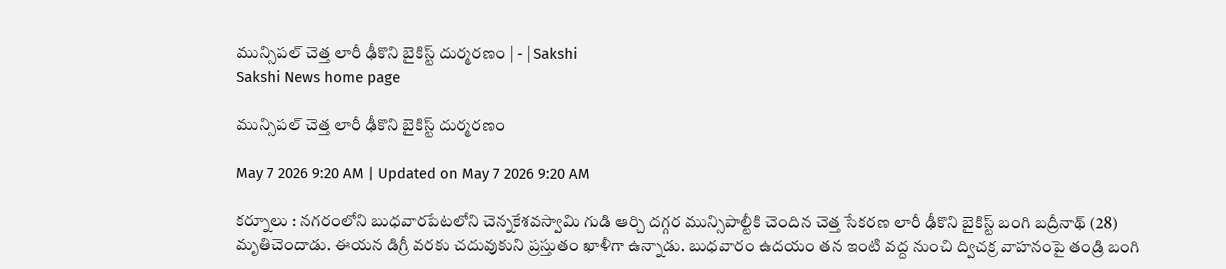మున్సిపల్‌ చెత్త లారీ ఢీకొని బైకిస్ట్‌ దుర్మరణం | - | Sakshi
Sakshi News home page

మున్సిపల్‌ చెత్త లారీ ఢీకొని బైకిస్ట్‌ దుర్మరణం

May 7 2026 9:20 AM | Updated on May 7 2026 9:20 AM

కర్నూలు : నగరంలోని బుధవారపేటలోని చెన్నకేశవస్వామి గుడి ఆర్చి దగ్గర మున్సిపాల్టీకి చెందిన చెత్త సేకరణ లారీ ఢీకొని బైకిస్ట్‌ బంగి బద్రీనాథ్‌ (28) మృతిచెందాడు. ఈయన డిగ్రీ వరకు చదువుకుని ప్రస్తుతం ఖాళీగా ఉన్నాడు. బుధవారం ఉదయం తన ఇంటి వద్ద నుంచి ద్విచక్ర వాహనంపై తండ్రి బంగి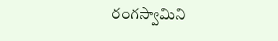రంగస్వామిని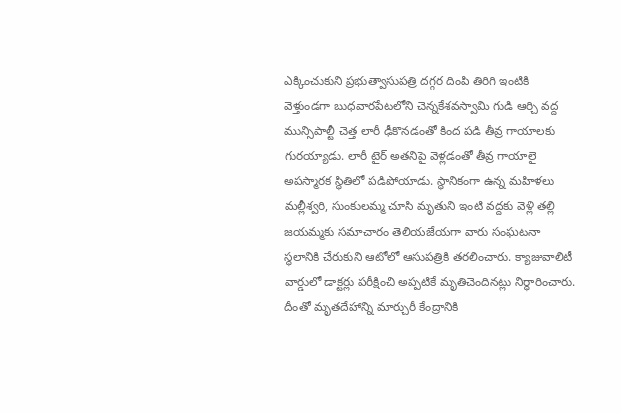ఎక్కించుకుని ప్రభుత్వాసుపత్రి దగ్గర దింపి తిరిగి ఇంటికి వెళ్తుండగా బుధవారపేటలోని చెన్నకేశవస్వామి గుడి ఆర్చి వద్ద మున్సిపాల్టీ చెత్త లారీ ఢీకొనడంతో కింద పడి తీవ్ర గాయాలకు గురయ్యాడు. లారీ టైర్‌ అతనిపై వెళ్లడంతో తీవ్ర గాయాలై అపస్మారక స్థితిలో పడిపోయాడు. స్థానికంగా ఉన్న మహిళలు మల్లీశ్వరి, సుంకులమ్మ చూసి మృతుని ఇంటి వద్దకు వెళ్లి తల్లి జయమ్మకు సమాచారం తెలియజేయగా వారు సంఘటనా స్థలానికి చేరుకుని ఆటోలో ఆసుపత్రికి తరలించారు. క్యాజువాలిటీ వార్డులో డాక్టర్లు పరీక్షించి అప్పటికే మృతిచెందినట్లు నిర్ధారించారు. దీంతో మృతదేహాన్ని మార్చురీ కేంద్రానికి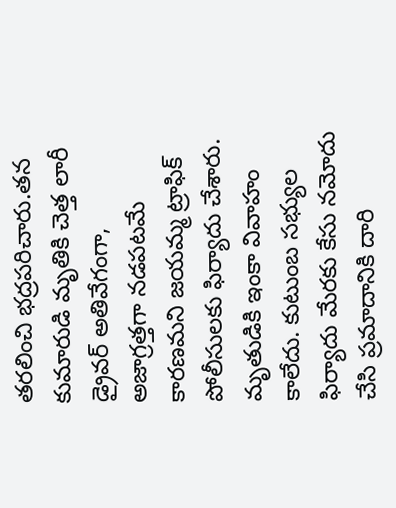తరలించి భద్రపరిచారు.తన కుమారుడి మృతికి చెత్త లారీ డ్రైవర్‌ అతివేగంగా, అజాగ్రత్తగా నడపటమే కారణమని జయమ్మ ట్రాఫిక్‌ పోలీసులకు ఫిర్యాదు చేశారు. మృతుడికి ఇంకా వివాహం కాలేదు. కుటుంబ సభ్యుల ఫిర్యాదు మేరకు కేసు నమోదు చేసి ప్రమాదానికి దారి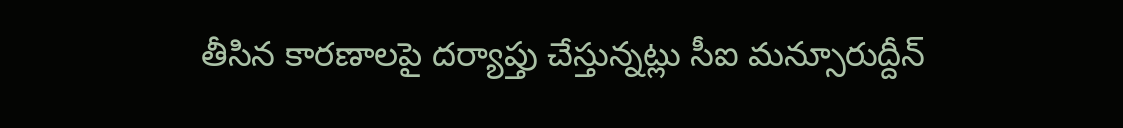తీసిన కారణాలపై దర్యాప్తు చేస్తున్నట్లు సీఐ మన్సూరుద్దీన్‌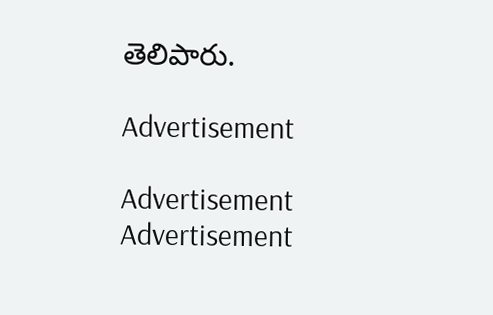తెలిపారు.

Advertisement

Advertisement
Advertisement